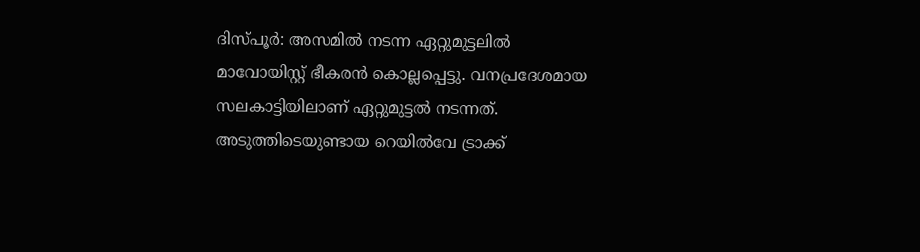ദിസ്പൂർ: അസമിൽ നടന്ന ഏറ്റുമുട്ടലിൽ മാവോയിസ്റ്റ് ഭീകരൻ കൊല്ലപ്പെട്ടു. വനപ്രദേശമായ സലകാട്ടിയിലാണ് ഏറ്റുമുട്ടൽ നടന്നത്. അടുത്തിടെയുണ്ടായ റെയിൽവേ ട്രാക്ക്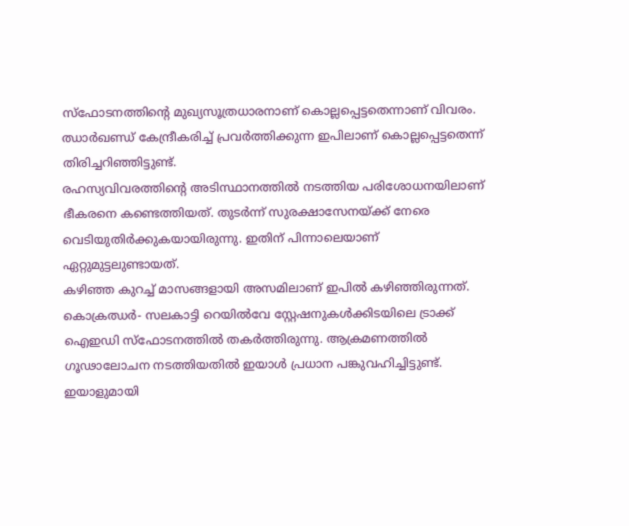സ്ഫോടനത്തിന്റെ മുഖ്യസൂത്രധാരനാണ് കൊല്ലപ്പെട്ടതെന്നാണ് വിവരം. ഝാർഖണ്ഡ് കേന്ദ്രീകരിച്ച് പ്രവർത്തിക്കുന്ന ഇപിലാണ് കൊല്ലപ്പെട്ടതെന്ന് തിരിച്ചറിഞ്ഞിട്ടുണ്ട്.
രഹസ്യവിവരത്തിന്റെ അടിസ്ഥാനത്തിൽ നടത്തിയ പരിശോധനയിലാണ് ഭീകരനെ കണ്ടെത്തിയത്. തുടർന്ന് സുരക്ഷാസേനയ്ക്ക് നേരെ വെടിയുതിർക്കുകയായിരുന്നു. ഇതിന് പിന്നാലെയാണ് ഏറ്റുമുട്ടലുണ്ടായത്.
കഴിഞ്ഞ കുറച്ച് മാസങ്ങളായി അസമിലാണ് ഇപിൽ കഴിഞ്ഞിരുന്നത്. കൊക്രഝർ- സലകാട്ടി റെയിൽവേ സ്റ്റേഷനുകൾക്കിടയിലെ ട്രാക്ക് ഐഇഡി സ്ഫോടനത്തിൽ തകർത്തിരുന്നു. ആക്രമണത്തിൽ ഗൂഢാലോചന നടത്തിയതിൽ ഇയാൾ പ്രധാന പങ്കുവഹിച്ചിട്ടുണ്ട്. ഇയാളുമായി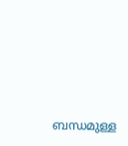ബന്ധമുള്ള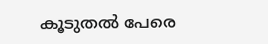കൂടുതൽ പേരെ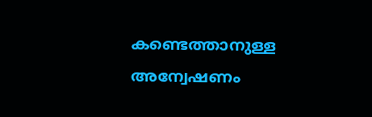കണ്ടെത്താനുള്ള അന്വേഷണം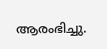ആരംഭിച്ചു.